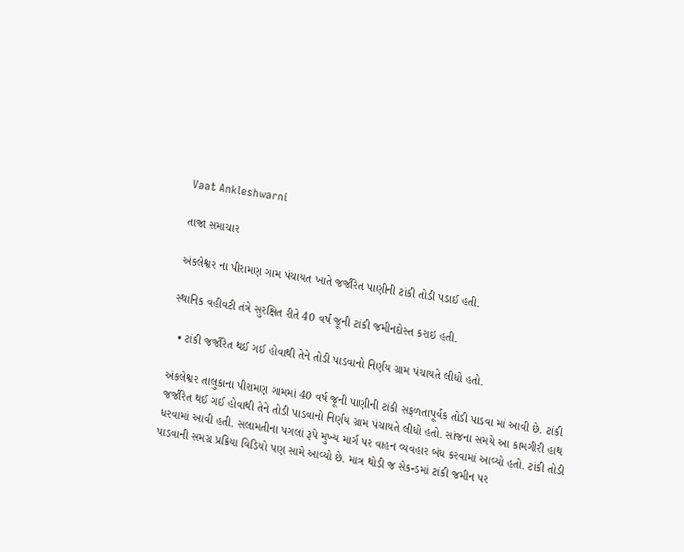Vaat Ankleshwarni

તાજા સમાચાર

અંકલેશ્વર ના પીરામણ ગામ પંચાયત ખાતે જર્જરિત પાણીની ટાંકી તોડી પડાઈ હતી.

સ્થાનિક વહીવટી તંત્રે સુરક્ષિત રીતે 40 વર્ષ જૂની ટાંકી જમીનદોસ્ત કરાઇ હતી.

  • ટાંકી જર્જરિત થઈ ગઈ હોવાથી તેને તોડી પાડવાનો નિર્ણય ગ્રામ પંચાયતે લીધો હતો.

અંકલેશ્વર તાલુકાના પીરામણ ગામમાં 40 વર્ષ જૂની પાણીની ટાંકી સફળતાપૂર્વક તોડી પાડવા માં આવી છે. ટાંકી જર્જરિત થઈ ગઈ હોવાથી તેને તોડી પાડવાનો નિર્ણય ગ્રામ પંચાયતે લીધો હતો. સાંજના સમયે આ કામગીરી હાથ ધરવામાં આવી હતી. સલામતીના પગલાં રૂપે મુખ્ય માર્ગ પર વાહન વ્યવહાર બંધ કરવામાં આવ્યો હતો. ટાંકી તોડી પાડવાની સમગ્ર પ્રક્રિયા વિડિયો પણ સામે આવ્યો છે. માત્ર થોડી જ સેકન્ડમાં ટાંકી જમીન પર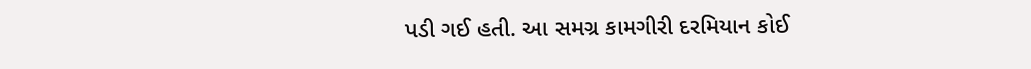પડી ગઈ હતી. આ સમગ્ર કામગીરી દરમિયાન કોઈ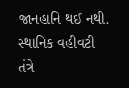જાનહાનિ થઈ નથી. સ્થાનિક વહીવટી તંત્રે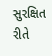સુરક્ષિત રીતે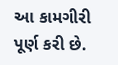આ કામગીરી પૂર્ણ કરી છે.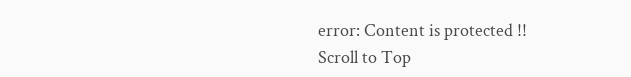error: Content is protected !!
Scroll to Top